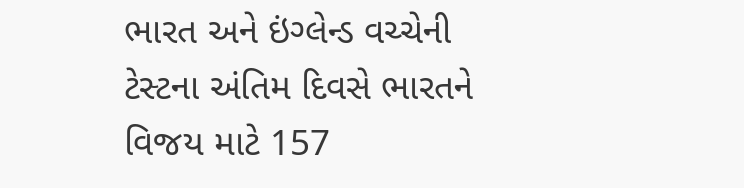ભારત અને ઇંગ્લેન્ડ વચ્ચેની ટેસ્ટના અંતિમ દિવસે ભારતને વિજય માટે 157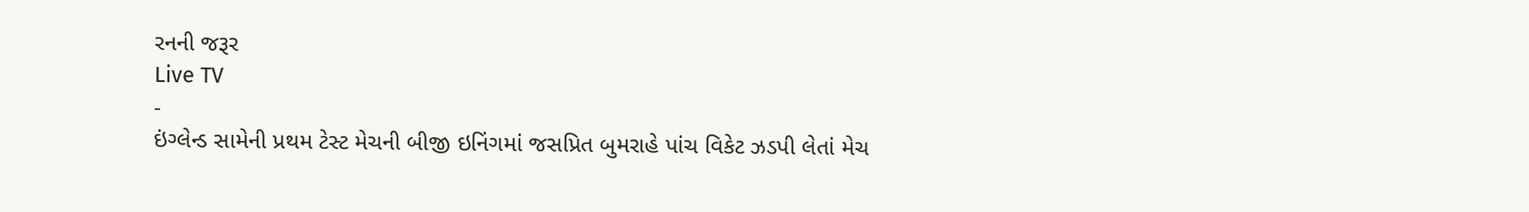રનની જરૂર
Live TV
-
ઇંગ્લેન્ડ સામેની પ્રથમ ટેસ્ટ મેચની બીજી ઇનિંગમાં જસપ્રિત બુમરાહે પાંચ વિકેટ ઝડપી લેતાં મેચ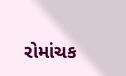રોમાંચક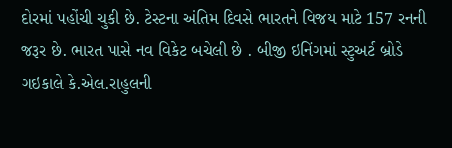દોરમાં પહોંચી ચુકી છે. ટેસ્ટના અંતિમ દિવસે ભારતને વિજય માટે 157 રનની જરૂર છે. ભારત પાસે નવ વિકેટ બચેલી છે . બીજી ઇનિંગમાં સ્ટુઅર્ટ બ્રોડે ગઇકાલે કે.એલ.રાહુલની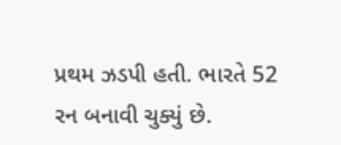પ્રથમ ઝડપી હતી. ભારતે 52 રન બનાવી ચુક્યું છે.